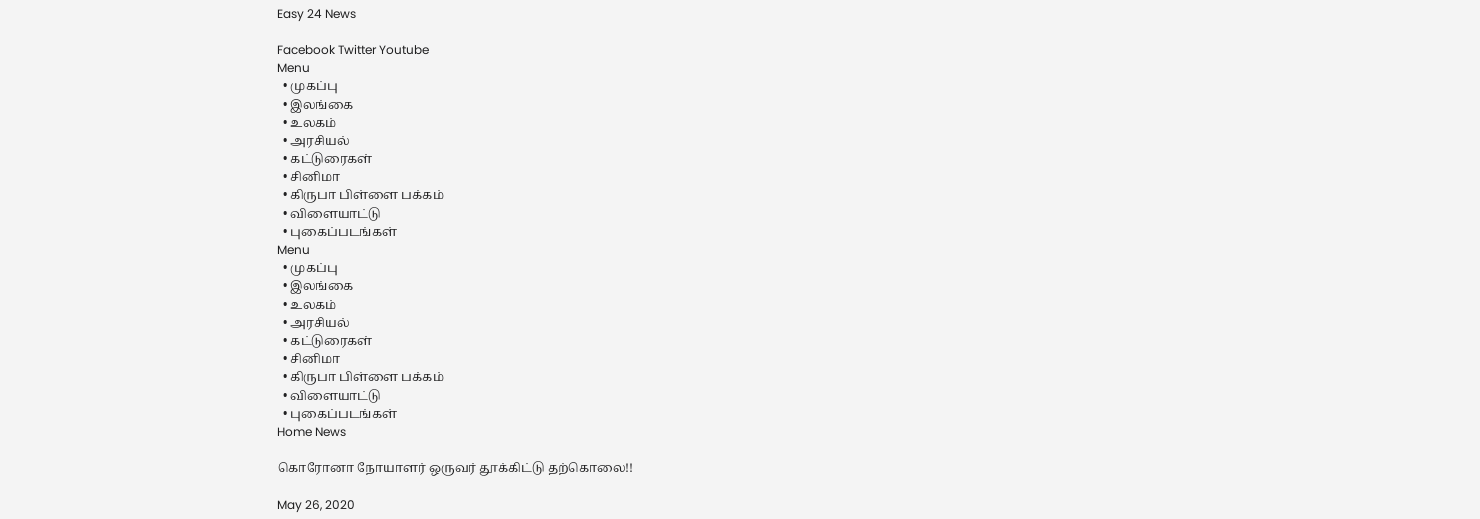Easy 24 News

Facebook Twitter Youtube
Menu
  • முகப்பு
  • இலங்கை
  • உலகம்
  • அரசியல்
  • கட்டுரைகள்
  • சினிமா
  • கிருபா பிள்ளை பக்கம்
  • விளையாட்டு
  • புகைப்படங்கள்
Menu
  • முகப்பு
  • இலங்கை
  • உலகம்
  • அரசியல்
  • கட்டுரைகள்
  • சினிமா
  • கிருபா பிள்ளை பக்கம்
  • விளையாட்டு
  • புகைப்படங்கள்
Home News

கொரோனா நோயாளர் ஒருவர் தூக்கிட்டு தற்கொலை!!

May 26, 2020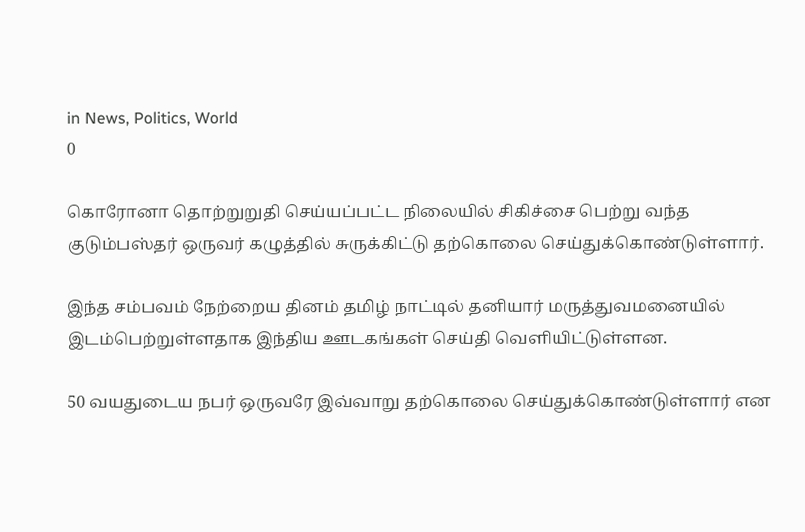in News, Politics, World
0

கொரோனா தொற்றுறுதி செய்யப்பட்ட நிலையில் சிகிச்சை பெற்று வந்த குடும்பஸ்தர் ஒருவர் கழுத்தில் சுருக்கிட்டு தற்கொலை செய்துக்கொண்டுள்ளார்.

இந்த சம்பவம் நேற்றைய தினம் தமிழ் நாட்டில் தனியார் மருத்துவமனையில் இடம்பெற்றுள்ளதாக இந்திய ஊடகங்கள் செய்தி வெளியிட்டுள்ளன.

50 வயதுடைய நபர் ஒருவரே இவ்வாறு தற்கொலை செய்துக்கொண்டுள்ளார் என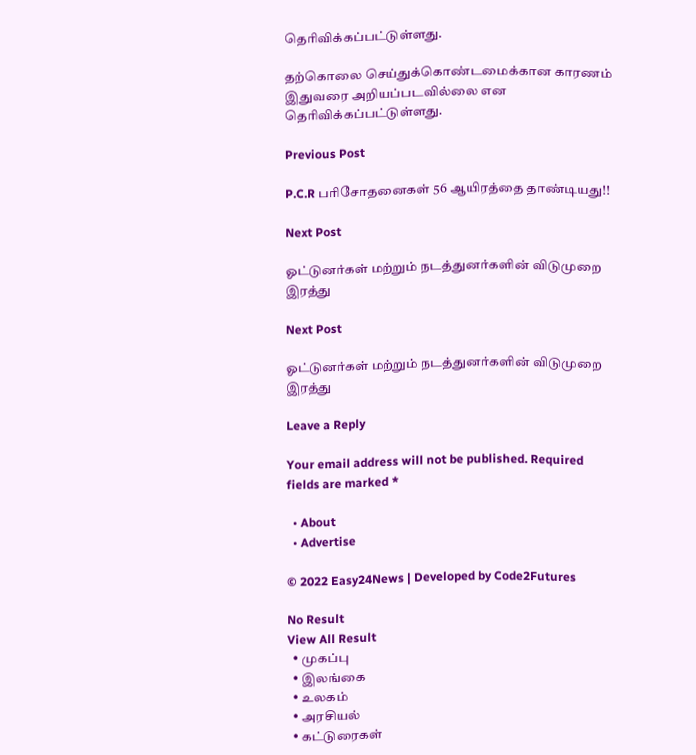தெரிவிக்கப்பட்டுள்ளது.

தற்கொலை செய்துக்கொண்டமைக்கான காரணம் இதுவரை அறியப்படவில்லை என தெரிவிக்கப்பட்டுள்ளது.

Previous Post

P.C.R பரிசோதனைகள் 56 ஆயிரத்தை தாண்டியது!!

Next Post

ஓட்டுனர்கள் மற்றும் நடத்துனர்களின் விடுமுறை இரத்து

Next Post

ஓட்டுனர்கள் மற்றும் நடத்துனர்களின் விடுமுறை இரத்து

Leave a Reply

Your email address will not be published. Required fields are marked *

  • About
  • Advertise

© 2022 Easy24News | Developed by Code2Futures

No Result
View All Result
  • முகப்பு
  • இலங்கை
  • உலகம்
  • அரசியல்
  • கட்டுரைகள்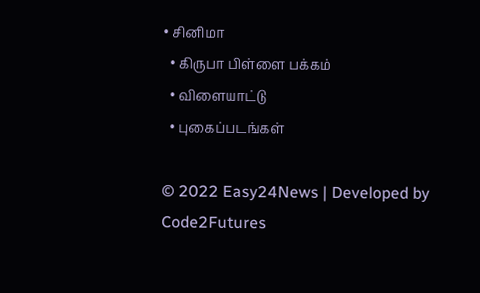• சினிமா
  • கிருபா பிள்ளை பக்கம்
  • விளையாட்டு
  • புகைப்படங்கள்

© 2022 Easy24News | Developed by Code2Futures